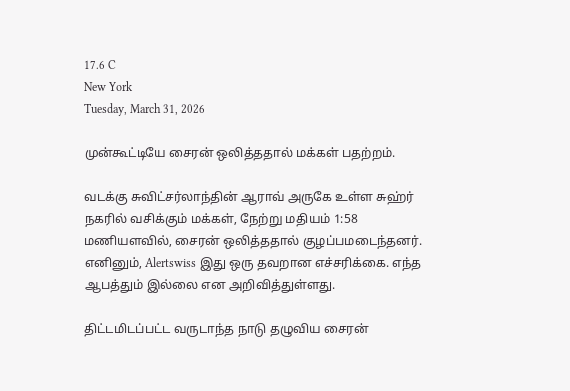17.6 C
New York
Tuesday, March 31, 2026

முன்கூட்டியே சைரன் ஒலித்ததால் மக்கள் பதற்றம்.

வடக்கு சுவிட்சர்லாந்தின் ஆராவ் அருகே உள்ள சுஹ்ர் நகரில் வசிக்கும் மக்கள், நேற்று மதியம் 1:58 மணியளவில், சைரன் ஒலித்ததால் குழப்பமடைந்தனர். எனினும், Alertswiss இது ஒரு தவறான எச்சரிக்கை. எந்த ஆபத்தும் இல்லை என அறிவித்துள்ளது.

திட்டமிடப்பட்ட வருடாந்த நாடு தழுவிய சைரன்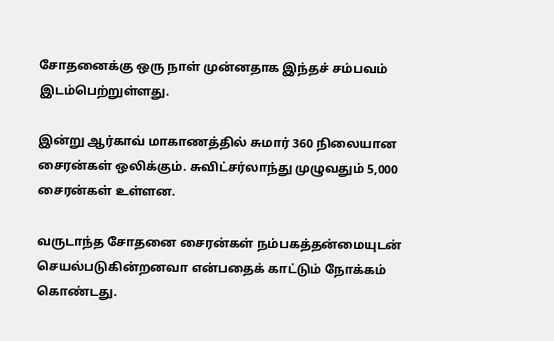சோதனைக்கு ஒரு நாள் முன்னதாக இந்தச் சம்பவம் இடம்பெற்றுள்ளது.

இன்று ஆர்காவ் மாகாணத்தில் சுமார் 360 நிலையான சைரன்கள் ஒலிக்கும். சுவிட்சர்லாந்து முழுவதும் 5,000 சைரன்கள் உள்ளன.

வருடாந்த சோதனை சைரன்கள் நம்பகத்தன்மையுடன் செயல்படுகின்றனவா என்பதைக் காட்டும் நோக்கம் கொண்டது.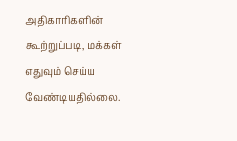அதிகாரிகளின் கூற்றுப்படி, மக்கள் எதுவும் செய்ய வேண்டியதில்லை.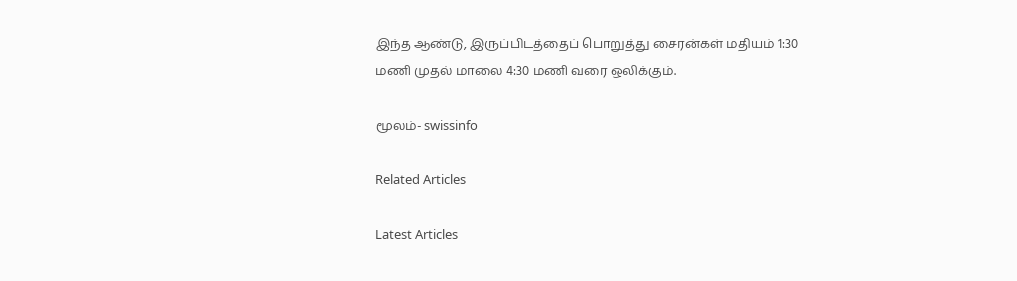இந்த ஆண்டு, இருப்பிடத்தைப் பொறுத்து சைரன்கள் மதியம் 1:30 மணி முதல் மாலை 4:30 மணி வரை ஒலிக்கும்.

மூலம்- swissinfo

Related Articles

Latest Articles